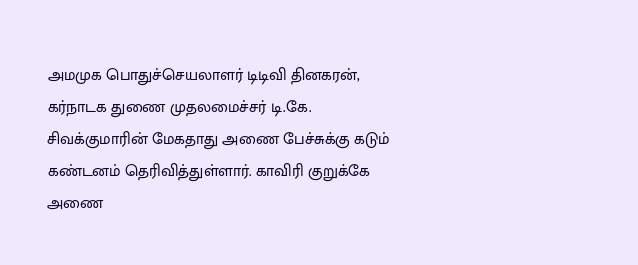அமமுக பொதுச்செயலாளர் டிடிவி தினகரன், கர்நாடக துணை முதலமைச்சர் டி.கே. சிவக்குமாரின் மேகதாது அணை பேச்சுக்கு கடும் கண்டனம் தெரிவித்துள்ளார். காவிரி குறுக்கே அணை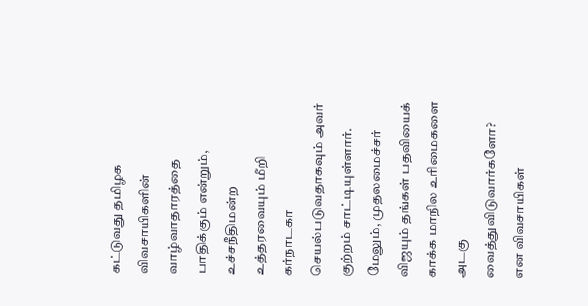கட்டுவது தமிழக விவசாயிகளின் வாழ்வாதாரத்தை பாதிக்கும் என்றும், உச்சநீதிமன்ற உத்தரவையும் மீறி கர்நாடகா செயல்படுவதாகவும் அவர் குற்றம் சாட்டியுள்ளார். மேலும், முதலமைச்சர் விஜயும் தங்கள் பதவியைக் காக்க மாநில உரிமைகளை அடகு வைத்துவிடுவார்களோ? என விவசாயிகள்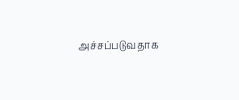அச்சப்படுவதாக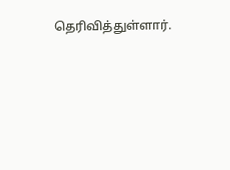தெரிவித்துள்ளார்.